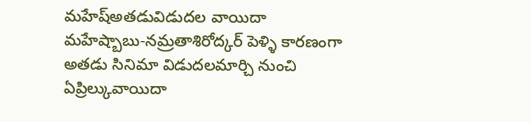మహేష్అతడువిడుదల వాయిదా
మహేష్బాబు-నమ్రతాశిరోద్కర్ పెళ్ళి కారణంగా అతడు సినిమా విడుదలమార్చి నుంచి ఏప్రిల్కువాయిదా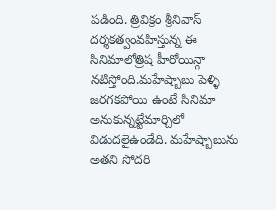పడింది. త్రివిక్రం శ్రీనివాస్ దర్శకత్వంవహిస్తున్న ఈ సినిమాలోత్రిష హీరోయిన్గా నటిస్తోంది.మహేష్బాబు పెళ్ళి జరగకపోయి ఉంటే సినిమా అనుకున్నట్టేమార్చిలో విడుదలైఉండేది. మహేష్బాబును అతని సోదరి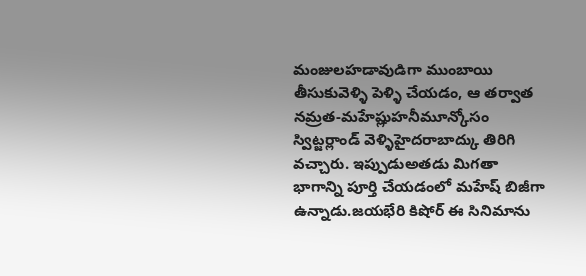మంజులహడావుడిగా ముంబాయి తీసుకువెళ్ళి పెళ్ళి చేయడం, ఆ తర్వాత నమ్రత-మహేష్లుహనీమూన్కోసం స్విట్జర్లాండ్ వెళ్ళిహైదరాబాద్కు తిరిగి వచ్చారు. ఇప్పుడుఅతడు మిగతా భాగాన్ని పూర్తి చేయడంలో మహేష్ బిజీగా ఉన్నాడు.జయభేరి కిషోర్ ఈ సినిమాను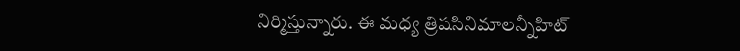నిర్మిస్తున్నారు. ఈ మధ్య త్రిషసినిమాలన్నీహిట్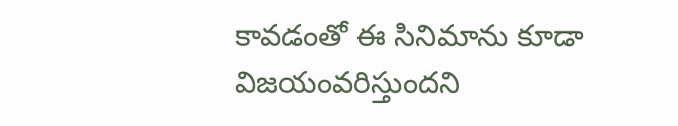కావడంతో ఈ సినిమాను కూడా విజయంవరిస్తుందని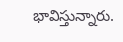భావిస్తున్నారు.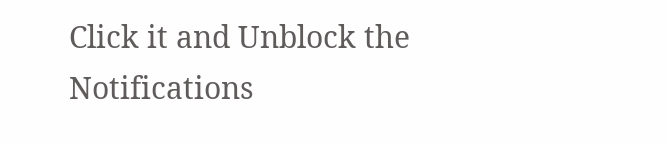Click it and Unblock the Notifications